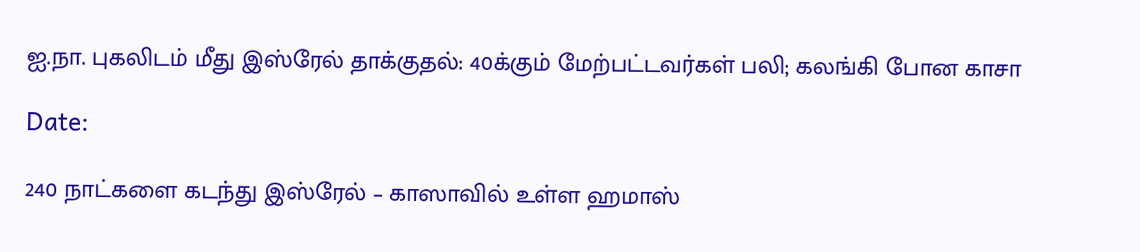ஐ.நா. புகலிடம் மீது இஸ்ரேல் தாக்குதல்: 40க்கும் மேற்பட்டவர்கள் பலி; கலங்கி போன காசா

Date:

240 நாட்களை கடந்து இஸ்ரேல் – காஸாவில் உள்ள ஹமாஸ்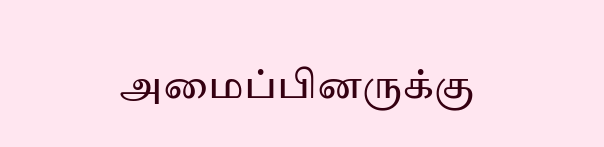அமைப்பினருக்கு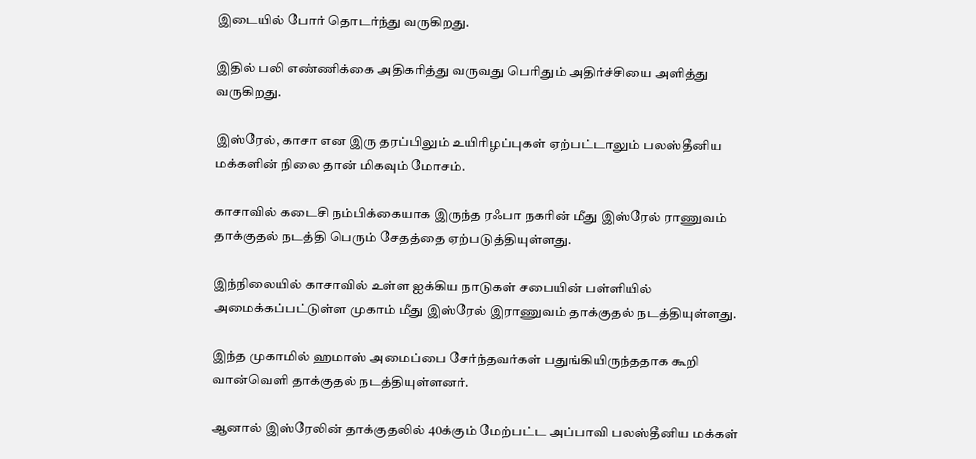இடையில் போர் தொடர்ந்து வருகிறது.

இதில் பலி எண்ணிக்கை அதிகரித்து வருவது பெரிதும் அதிர்ச்சியை அளித்து வருகிறது.

இஸ்ரேல், காசா என இரு தரப்பிலும் உயிரிழப்புகள் ஏற்பட்டாலும் பலஸ்தீனிய மக்களின் நிலை தான் மிகவும் மோசம்.

காசாவில் கடைசி நம்பிக்கையாக இருந்த ரஃபா நகரின் மீது இஸ்ரேல் ராணுவம் தாக்குதல் நடத்தி பெரும் சேதத்தை ஏற்படுத்தியுள்ளது.

இந்நிலையில் காசாவில் உள்ள ஐக்கிய நாடுகள் சபையின் பள்ளியில் அமைக்கப்பட்டுள்ள முகாம் மீது இஸ்ரேல் இராணுவம் தாக்குதல் நடத்தியுள்ளது.

இந்த முகாமில் ஹமாஸ் அமைப்பை சேர்ந்தவர்கள் பதுங்கியிருந்ததாக கூறி வான்வெளி தாக்குதல் நடத்தியுள்ளனர்.

ஆனால் இஸ்ரேலின் தாக்குதலில் 40க்கும் மேற்பட்ட அப்பாவி பலஸ்தீனிய மக்கள்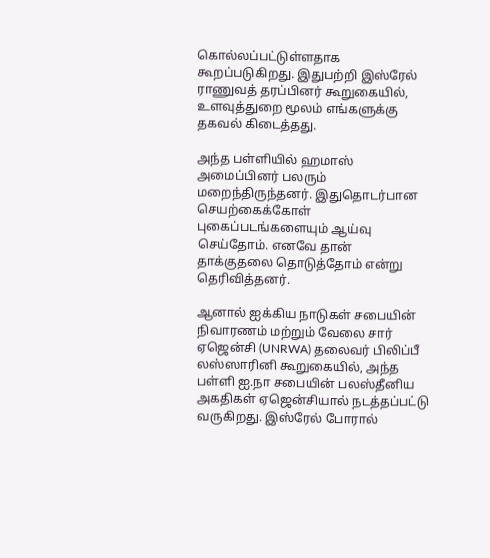கொல்லப்பட்டுள்ளதாக கூறப்படுகிறது. இதுபற்றி இஸ்ரேல் ராணுவத் தரப்பினர் கூறுகையில், உளவுத்துறை மூலம் எங்களுக்கு தகவல் கிடைத்தது.

அந்த பள்ளியில் ஹமாஸ் அமைப்பினர் பலரும் மறைந்திருந்தனர். இதுதொடர்பான செயற்கைக்கோள் புகைப்படங்களையும் ஆய்வு செய்தோம். எனவே தான் தாக்குதலை தொடுத்தோம் என்று தெரிவித்தனர்.

ஆனால் ஐக்கிய நாடுகள் சபையின் நிவாரணம் மற்றும் வேலை சார் ஏஜென்சி (UNRWA) தலைவர் பிலிப்பீ லஸ்ஸாரினி கூறுகையில், அந்த பள்ளி ஐ.நா சபையின் பலஸ்தீனிய அகதிகள் ஏஜென்சியால் நடத்தப்பட்டு வருகிறது. இஸ்ரேல் போரால்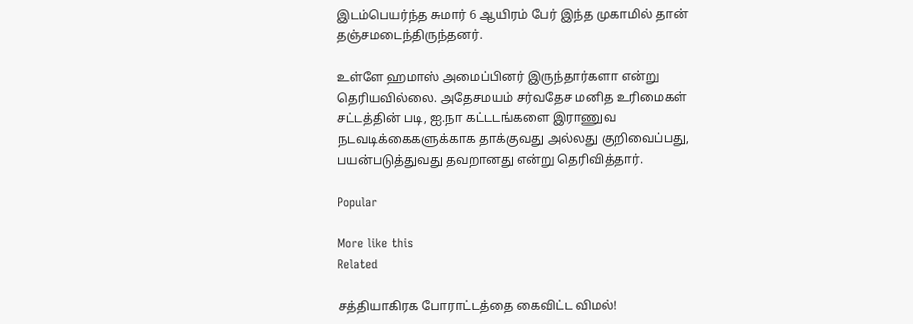இடம்பெயர்ந்த சுமார் 6 ஆயிரம் பேர் இந்த முகாமில் தான் தஞ்சமடைந்திருந்தனர்.

உள்ளே ஹமாஸ் அமைப்பினர் இருந்தார்களா என்று தெரியவில்லை. அதேசமயம் சர்வதேச மனித உரிமைகள் சட்டத்தின் படி, ஐ.நா கட்டடங்களை இராணுவ நடவடிக்கைகளுக்காக தாக்குவது அல்லது குறிவைப்பது, பயன்படுத்துவது தவறானது என்று தெரிவித்தார்.

Popular

More like this
Related

சத்தியாகிரக போராட்டத்தை கைவிட்ட விமல்!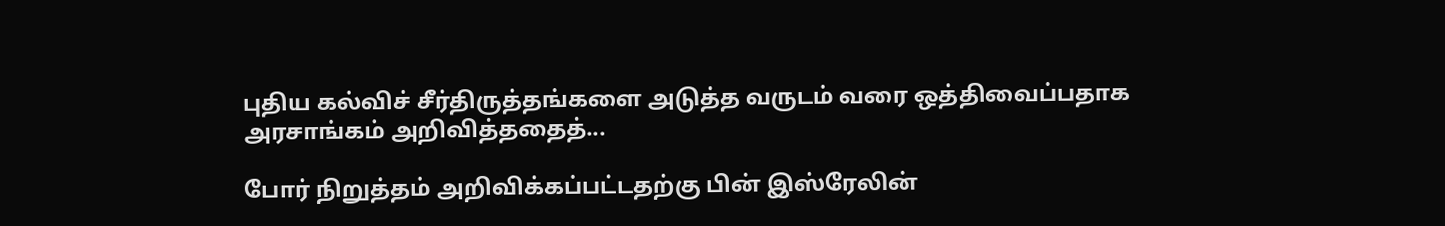புதிய கல்விச் சீர்திருத்தங்களை அடுத்த வருடம் வரை ஒத்திவைப்பதாக அரசாங்கம் அறிவித்ததைத்...

போர் நிறுத்தம் அறிவிக்கப்பட்டதற்கு பின் இஸ்ரேலின்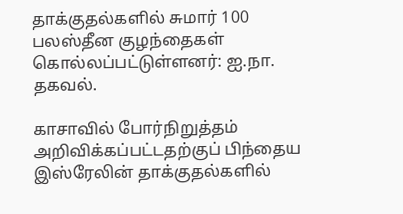தாக்குதல்களில் சுமார் 100 பலஸ்தீன குழந்தைகள் கொல்லப்பட்டுள்ளனர்: ஐ.நா. தகவல்.

காசாவில் போர்நிறுத்தம் அறிவிக்கப்பட்டதற்குப் பிந்தைய இஸ்ரேலின் தாக்குதல்களில்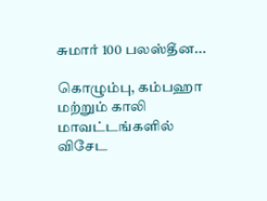சுமார் 100 பலஸ்தீன...

கொழும்பு, கம்பஹா மற்றும் காலி மாவட்டங்களில் விசேட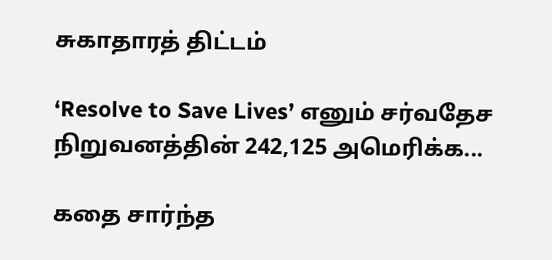சுகாதாரத் திட்டம்

‘Resolve to Save Lives’ எனும் சர்வதேச நிறுவனத்தின் 242,125 அமெரிக்க...

கதை சார்ந்த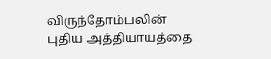விருந்தோம்பலின் புதிய அத்தியாயத்தை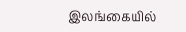இலங்கையில்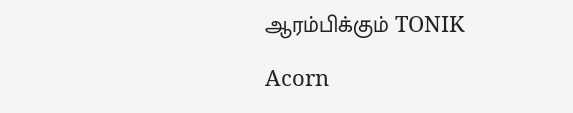ஆரம்பிக்கும் TONIK

Acorn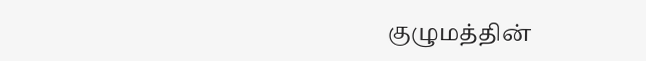குழுமத்தின்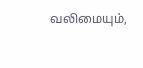வலிமையும்,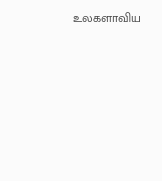உலகளாவிய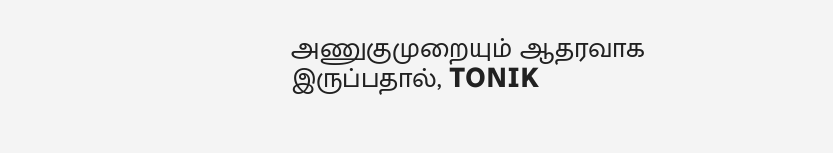அணுகுமுறையும் ஆதரவாக இருப்பதால், TONIK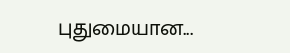புதுமையான...